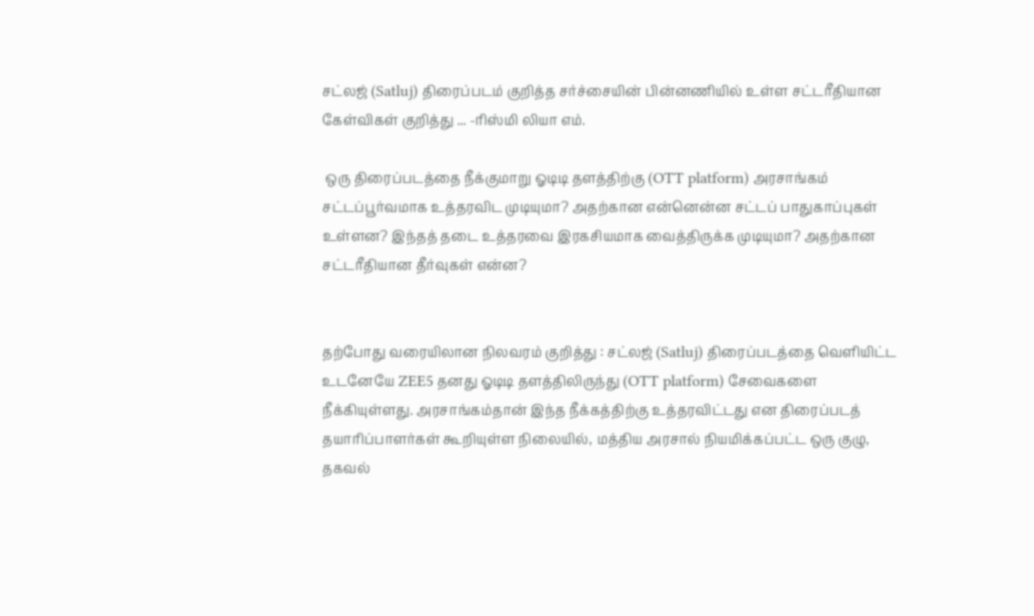சட்லஜ் (Satluj) திரைப்படம் குறித்த சர்ச்சையின் பின்னணியில் உள்ள சட்டரீதியான கேள்விகள் குறித்து ... -ரிஸ்மி லியா எம்.

 ஒரு திரைப்படத்தை நீக்குமாறு ஓடிடி தளத்திற்கு (OTT platform) அரசாங்கம் சட்டப்பூர்வமாக உத்தரவிட முடியுமா? அதற்கான என்னென்ன சட்டப் பாதுகாப்புகள் உள்ளன? இந்தத் தடை உத்தரவை இரகசியமாக வைத்திருக்க முடியுமா? அதற்கான சட்டரீதியான தீர்வுகள் என்ன?


தற்போது வரையிலான நிலவரம் குறித்து : சட்லஜ் (Satluj) திரைப்படத்தை வெளியிட்ட உடனேயே ZEE5 தனது ஓடிடி தளத்திலிருந்து (OTT platform) சேவைகளை நீக்கியுள்ளது. அரசாங்கம்தான் இந்த நீக்கத்திற்கு உத்தரவிட்டது என திரைப்படத் தயாரிப்பாளர்கள் கூறியுள்ள நிலையில், மத்திய அரசால் நியமிக்கப்பட்ட ஒரு குழு, தகவல்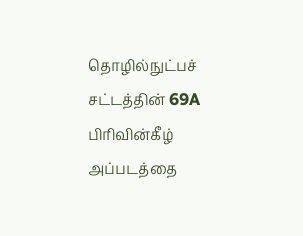தொழில்நுட்பச் சட்டத்தின் 69A பிரிவின்கீழ் அப்படத்தை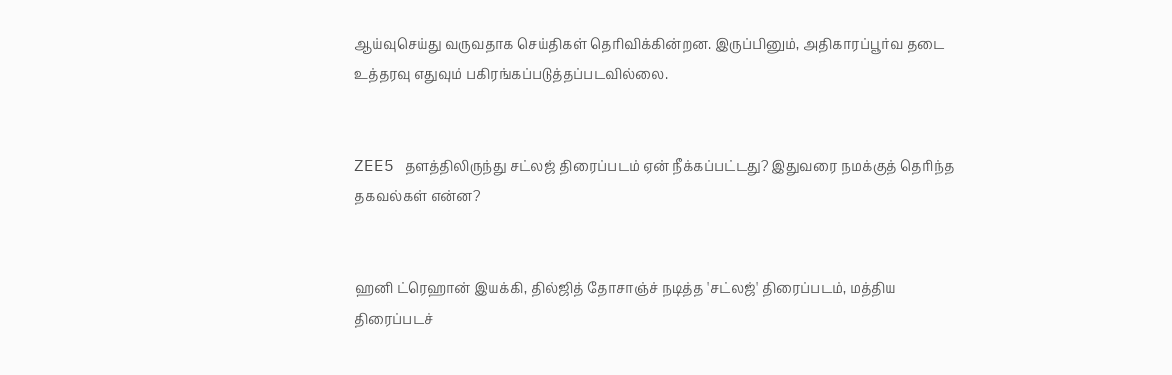ஆய்வுசெய்து வருவதாக செய்திகள் தெரிவிக்கின்றன. இருப்பினும், அதிகாரப்பூர்வ தடை உத்தரவு எதுவும் பகிரங்கப்படுத்தப்படவில்லை.


ZEE5 தளத்திலிருந்து சட்லஜ் திரைப்படம் ஏன் நீக்கப்பட்டது? இதுவரை நமக்குத் தெரிந்த தகவல்கள் என்ன?


ஹனி ட்ரெஹான் இயக்கி, தில்ஜித் தோசாஞ்ச் நடித்த 'சட்லஜ்' திரைப்படம், மத்திய திரைப்படச்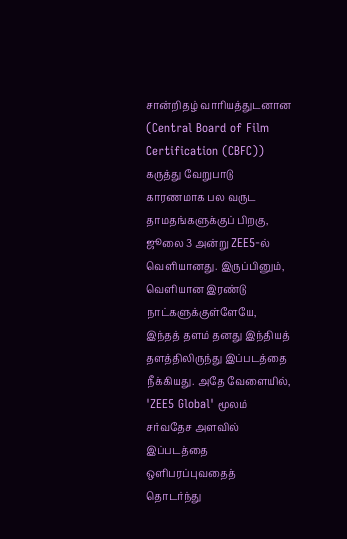சான்றிதழ் வாரியத்துடனான (Central Board of Film Certification (CBFC)) கருத்து வேறுபாடு காரணமாக பல வருட தாமதங்களுக்குப் பிறகு, ஜூலை 3 அன்று ZEE5-ல் வெளியானது. இருப்பினும், வெளியான இரண்டு நாட்களுக்குள்ளேயே, இந்தத் தளம் தனது இந்தியத் தளத்திலிருந்து இப்படத்தை நீக்கியது. அதே வேளையில், 'ZEE5 Global' மூலம் சர்வதேச அளவில் இப்படத்தை ஒளிபரப்புவதைத் தொடர்ந்து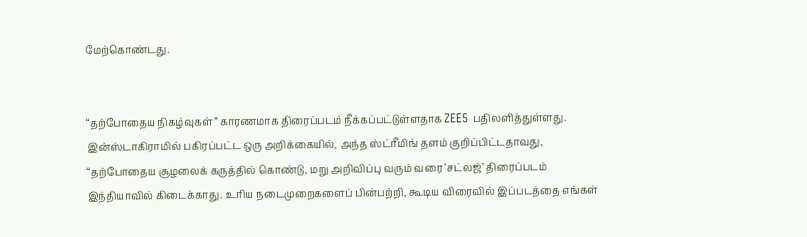மேற்கொண்டது.


“தற்போதைய நிகழ்வுகள்” காரணமாக திரைப்படம் நீக்கப்பட்டுள்ளதாக ZEE5 பதிலளித்துள்ளது. இன்ஸ்டாகிராமில் பகிரப்பட்ட ஒரு அறிக்கையில், அந்த ஸ்ட்ரீமிங் தளம் குறிப்பிட்டதாவது, “தற்போதைய சூழலைக் கருத்தில் கொண்டு, மறு அறிவிப்பு வரும் வரை ‘சட்லஜ்’ திரைப்படம் இந்தியாவில் கிடைக்காது. உரிய நடைமுறைகளைப் பின்பற்றி, கூடிய விரைவில் இப்படத்தை எங்கள்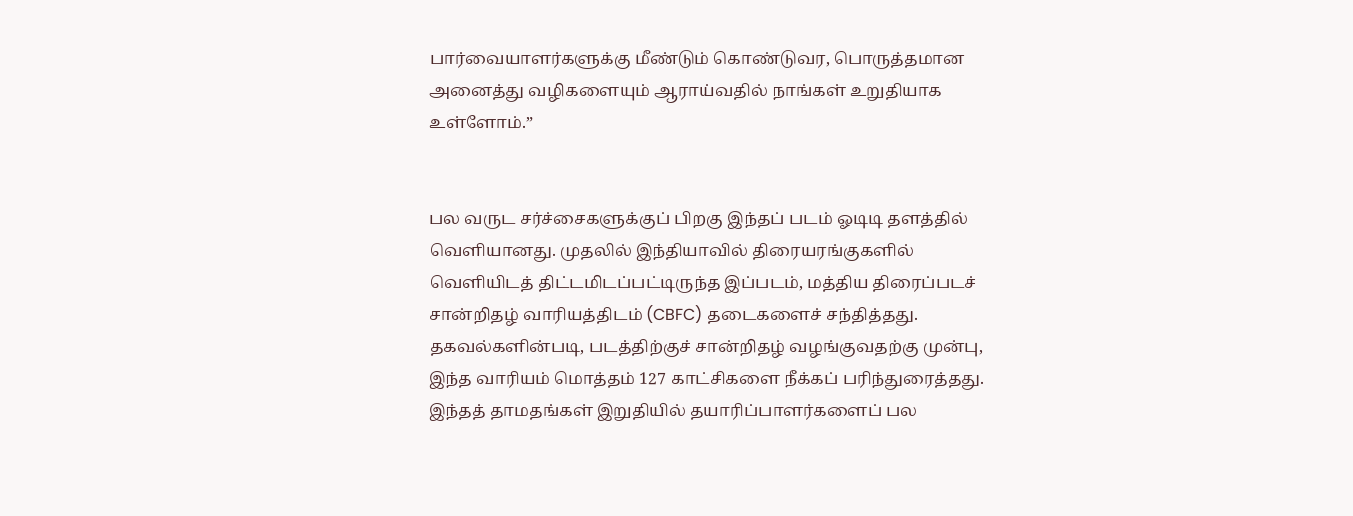பார்வையாளர்களுக்கு மீண்டும் கொண்டுவர, பொருத்தமான அனைத்து வழிகளையும் ஆராய்வதில் நாங்கள் உறுதியாக உள்ளோம்.”


பல வருட சர்ச்சைகளுக்குப் பிறகு இந்தப் படம் ஓடிடி தளத்தில் வெளியானது. முதலில் இந்தியாவில் திரையரங்குகளில் வெளியிடத் திட்டமிடப்பட்டிருந்த இப்படம், மத்திய திரைப்படச் சான்றிதழ் வாரியத்திடம் (CBFC) தடைகளைச் சந்தித்தது. தகவல்களின்படி, படத்திற்குச் சான்றிதழ் வழங்குவதற்கு முன்பு, இந்த வாரியம் மொத்தம் 127 காட்சிகளை நீக்கப் பரிந்துரைத்தது. இந்தத் தாமதங்கள் இறுதியில் தயாரிப்பாளர்களைப் பல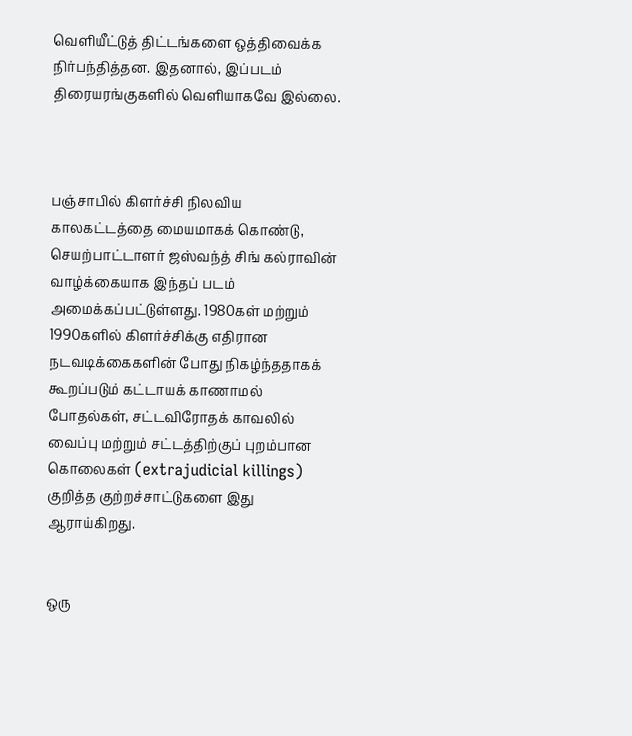வெளியீட்டுத் திட்டங்களை ஒத்திவைக்க நிர்பந்தித்தன. இதனால், இப்படம் திரையரங்குகளில் வெளியாகவே இல்லை.



பஞ்சாபில் கிளர்ச்சி நிலவிய காலகட்டத்தை மையமாகக் கொண்டு, செயற்பாட்டாளர் ஜஸ்வந்த் சிங் கல்ராவின் வாழ்க்கையாக இந்தப் படம் அமைக்கப்பட்டுள்ளது. 1980கள் மற்றும் 1990களில் கிளர்ச்சிக்கு எதிரான நடவடிக்கைகளின் போது நிகழ்ந்ததாகக் கூறப்படும் கட்டாயக் காணாமல் போதல்கள், சட்டவிரோதக் காவலில் வைப்பு மற்றும் சட்டத்திற்குப் புறம்பான கொலைகள் (extrajudicial killings) குறித்த குற்றச்சாட்டுகளை இது ஆராய்கிறது.


ஒரு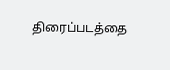திரைப்படத்தை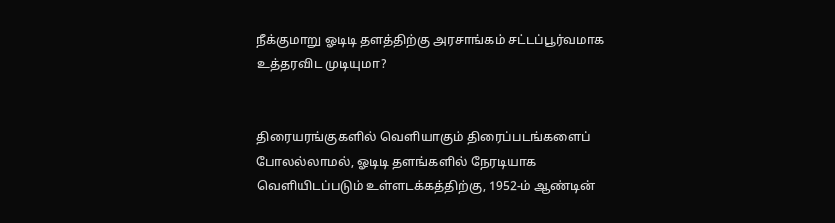நீக்குமாறு ஓடிடி தளத்திற்கு அரசாங்கம் சட்டப்பூர்வமாக உத்தரவிட முடியுமா?


திரையரங்குகளில் வெளியாகும் திரைப்படங்களைப் போலல்லாமல், ஓடிடி தளங்களில் நேரடியாக வெளியிடப்படும் உள்ளடக்கத்திற்கு, 1952-ம் ஆண்டின்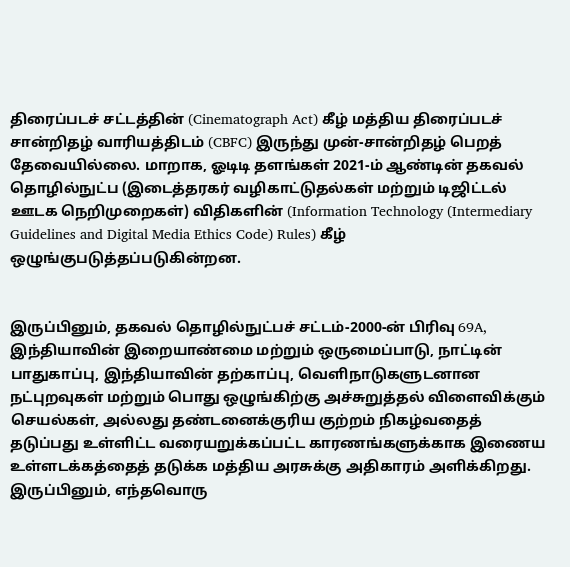திரைப்படச் சட்டத்தின் (Cinematograph Act) கீழ் மத்திய திரைப்படச் சான்றிதழ் வாரியத்திடம் (CBFC) இருந்து முன்-சான்றிதழ் பெறத் தேவையில்லை. மாறாக, ஓடிடி தளங்கள் 2021-ம் ஆண்டின் தகவல் தொழில்நுட்ப (இடைத்தரகர் வழிகாட்டுதல்கள் மற்றும் டிஜிட்டல் ஊடக நெறிமுறைகள்) விதிகளின் (Information Technology (Intermediary Guidelines and Digital Media Ethics Code) Rules) கீழ் ஒழுங்குபடுத்தப்படுகின்றன.


இருப்பினும், தகவல் தொழில்நுட்பச் சட்டம்-2000-ன் பிரிவு 69A, இந்தியாவின் இறையாண்மை மற்றும் ஒருமைப்பாடு, நாட்டின் பாதுகாப்பு, இந்தியாவின் தற்காப்பு, வெளிநாடுகளுடனான நட்புறவுகள் மற்றும் பொது ஒழுங்கிற்கு அச்சுறுத்தல் விளைவிக்கும் செயல்கள், அல்லது தண்டனைக்குரிய குற்றம் நிகழ்வதைத் தடுப்பது உள்ளிட்ட வரையறுக்கப்பட்ட காரணங்களுக்காக இணைய உள்ளடக்கத்தைத் தடுக்க மத்திய அரசுக்கு அதிகாரம் அளிக்கிறது. இருப்பினும், எந்தவொரு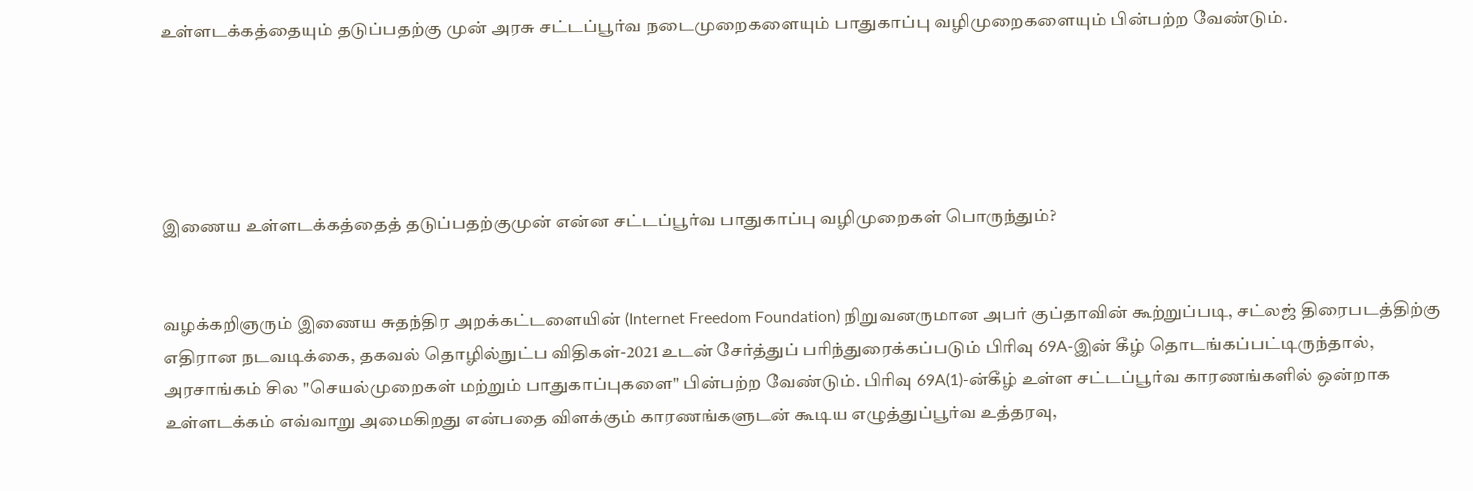உள்ளடக்கத்தையும் தடுப்பதற்கு முன் அரசு சட்டப்பூர்வ நடைமுறைகளையும் பாதுகாப்பு வழிமுறைகளையும் பின்பற்ற வேண்டும்.





இணைய உள்ளடக்கத்தைத் தடுப்பதற்குமுன் என்ன சட்டப்பூர்வ பாதுகாப்பு வழிமுறைகள் பொருந்தும்?


வழக்கறிஞரும் இணைய சுதந்திர அறக்கட்டளையின் (Internet Freedom Foundation) நிறுவனருமான அபர் குப்தாவின் கூற்றுப்படி, சட்லஜ் திரைபடத்திற்கு எதிரான நடவடிக்கை, தகவல் தொழில்நுட்ப விதிகள்-2021 உடன் சேர்த்துப் பரிந்துரைக்கப்படும் பிரிவு 69A-இன் கீழ் தொடங்கப்பட்டிருந்தால், அரசாங்கம் சில "செயல்முறைகள் மற்றும் பாதுகாப்புகளை" பின்பற்ற வேண்டும். பிரிவு 69A(1)-ன்கீழ் உள்ள சட்டப்பூர்வ காரணங்களில் ஒன்றாக உள்ளடக்கம் எவ்வாறு அமைகிறது என்பதை விளக்கும் காரணங்களுடன் கூடிய எழுத்துப்பூர்வ உத்தரவு,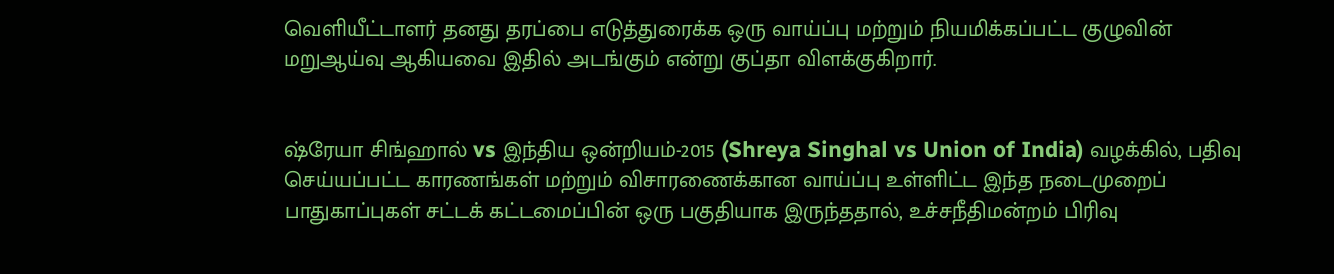வெளியீட்டாளர் தனது தரப்பை எடுத்துரைக்க ஒரு வாய்ப்பு மற்றும் நியமிக்கப்பட்ட குழுவின் மறுஆய்வு ஆகியவை இதில் அடங்கும் என்று குப்தா விளக்குகிறார்.


ஷ்ரேயா சிங்ஹால் vs இந்திய ஒன்றியம்-2015 (Shreya Singhal vs Union of India) வழக்கில், பதிவு செய்யப்பட்ட காரணங்கள் மற்றும் விசாரணைக்கான வாய்ப்பு உள்ளிட்ட இந்த நடைமுறைப் பாதுகாப்புகள் சட்டக் கட்டமைப்பின் ஒரு பகுதியாக இருந்ததால், உச்சநீதிமன்றம் பிரிவு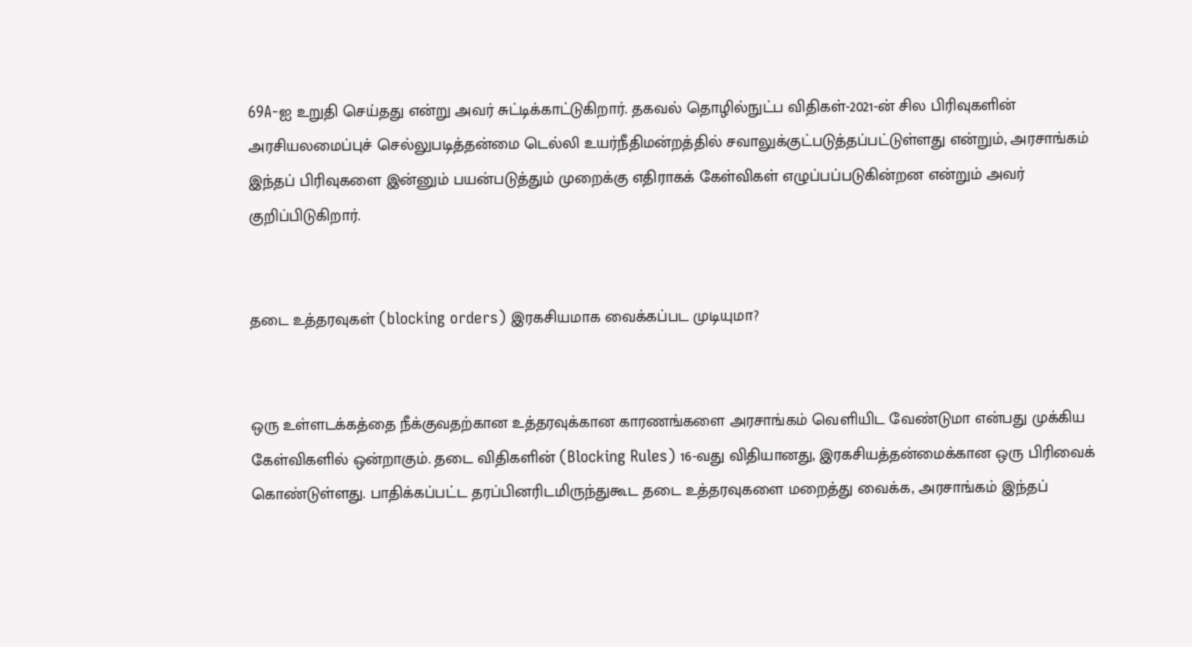69A-ஐ உறுதி செய்தது என்று அவர் சுட்டிக்காட்டுகிறார். தகவல் தொழில்நுட்ப விதிகள்-2021-ன் சில பிரிவுகளின் அரசியலமைப்புச் செல்லுபடித்தன்மை டெல்லி உயர்நீதிமன்றத்தில் சவாலுக்குட்படுத்தப்பட்டுள்ளது என்றும், அரசாங்கம் இந்தப் பிரிவுகளை இன்னும் பயன்படுத்தும் முறைக்கு எதிராகக் கேள்விகள் எழுப்பப்படுகின்றன என்றும் அவர் குறிப்பிடுகிறார்.


தடை உத்தரவுகள் (blocking orders) இரகசியமாக வைக்கப்பட முடியுமா?


ஒரு உள்ளடக்கத்தை நீக்குவதற்கான உத்தரவுக்கான காரணங்களை அரசாங்கம் வெளியிட வேண்டுமா என்பது முக்கிய கேள்விகளில் ஒன்றாகும். தடை விதிகளின் (Blocking Rules) 16-வது விதியானது, இரகசியத்தன்மைக்கான ஒரு பிரிவைக் கொண்டுள்ளது. பாதிக்கப்பட்ட தரப்பினரிடமிருந்துகூட தடை உத்தரவுகளை மறைத்து வைக்க, அரசாங்கம் இந்தப்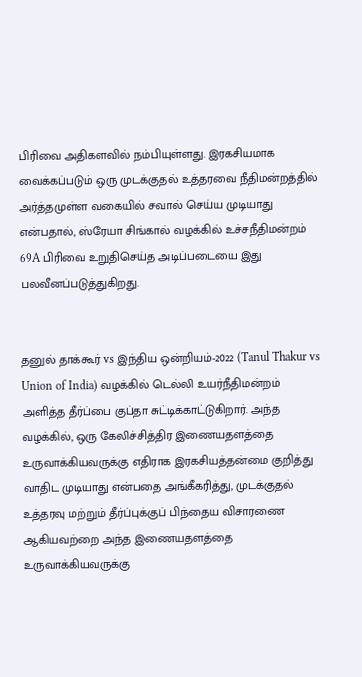பிரிவை அதிகளவில் நம்பியுள்ளது. இரகசியமாக வைக்கப்படும் ஒரு முடக்குதல் உத்தரவை நீதிமன்றத்தில் அர்த்தமுள்ள வகையில் சவால் செய்ய முடியாது என்பதால், ஸ்ரேயா சிங்கால் வழக்கில் உச்சநீதிமன்றம் 69A பிரிவை உறுதிசெய்த அடிப்படையை இது பலவீனப்படுத்துகிறது.


தனுல் தாக்கூர் vs இந்திய ஒன்றியம்-2022 (Tanul Thakur vs Union of India) வழக்கில் டெல்லி உயர்நீதிமன்றம் அளித்த தீர்ப்பை குப்தா சுட்டிக்காட்டுகிறார். அந்த வழக்கில், ஒரு கேலிச்சித்திர இணையதளத்தை உருவாக்கியவருக்கு எதிராக இரகசியத்தன்மை குறித்து வாதிட முடியாது என்பதை அங்கீகரித்து, முடக்குதல் உத்தரவு மற்றும் தீர்ப்புக்குப் பிந்தைய விசாரணை ஆகியவற்றை அந்த இணையதளத்தை உருவாக்கியவருக்கு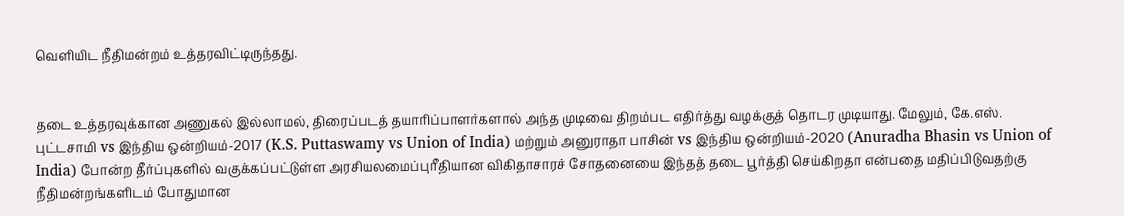வெளியிட நீதிமன்றம் உத்தரவிட்டிருந்தது.


தடை உத்தரவுக்கான அணுகல் இல்லாமல், திரைப்படத் தயாரிப்பாளர்களால் அந்த முடிவை திறம்பட எதிர்த்து வழக்குத் தொடர முடியாது. மேலும், கே.எஸ். புட்டசாமி vs இந்திய ஒன்றியம்-2017 (K.S. Puttaswamy vs Union of India) மற்றும் அனுராதா பாசின் vs இந்திய ஒன்றியம்-2020 (Anuradha Bhasin vs Union of India) போன்ற தீர்ப்புகளில் வகுக்கப்பட்டுள்ள அரசியலமைப்புரீதியான விகிதாசாரச் சோதனையை இந்தத் தடை பூர்த்தி செய்கிறதா என்பதை மதிப்பிடுவதற்கு நீதிமன்றங்களிடம் போதுமான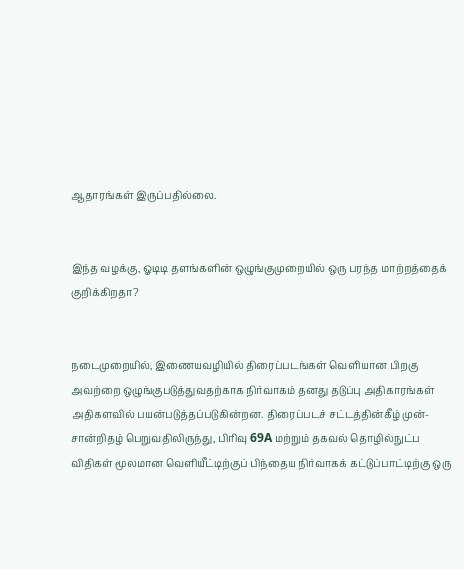ஆதாரங்கள் இருப்பதில்லை.


இந்த வழக்கு, ஓடிடி தளங்களின் ஒழுங்குமுறையில் ஒரு பரந்த மாற்றத்தைக் குறிக்கிறதா?


நடைமுறையில், இணையவழியில் திரைப்படங்கள் வெளியான பிறகு அவற்றை ஒழுங்குபடுத்துவதற்காக நிர்வாகம் தனது தடுப்பு அதிகாரங்கள் அதிகளவில் பயன்படுத்தப்படுகின்றன. திரைப்படச் சட்டத்தின்கீழ் முன்-சான்றிதழ் பெறுவதிலிருந்து, பிரிவு 69A மற்றும் தகவல் தொழில்நுட்ப விதிகள் மூலமான வெளியீட்டிற்குப் பிந்தைய நிர்வாகக் கட்டுப்பாட்டிற்கு ஒரு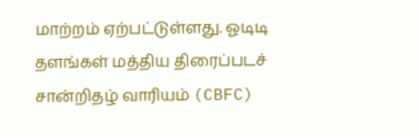மாற்றம் ஏற்பட்டுள்ளது. ஓடிடி தளங்கள் மத்திய திரைப்படச் சான்றிதழ் வாரியம் (CBFC)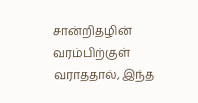சான்றிதழின் வரம்பிற்குள் வராததால், இந்த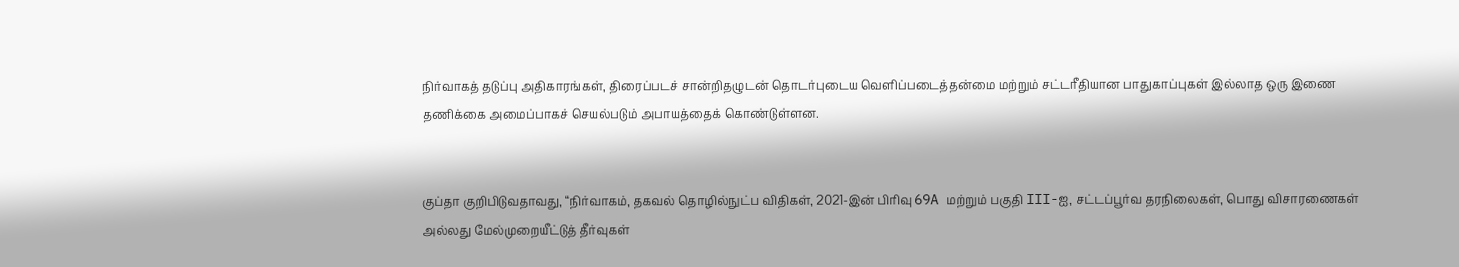நிர்வாகத் தடுப்பு அதிகாரங்கள், திரைப்படச் சான்றிதழுடன் தொடர்புடைய வெளிப்படைத்தன்மை மற்றும் சட்டரீதியான பாதுகாப்புகள் இல்லாத ஒரு இணை தணிக்கை அமைப்பாகச் செயல்படும் அபாயத்தைக் கொண்டுள்ளன.


குப்தா குறிபிடுவதாவது, “நிர்வாகம், தகவல் தொழில்நுட்ப விதிகள், 2021-இன் பிரிவு 69A மற்றும் பகுதி III-ஐ, சட்டப்பூர்வ தரநிலைகள், பொது விசாரணைகள் அல்லது மேல்முறையீட்டுத் தீர்வுகள்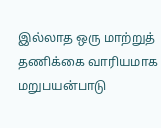இல்லாத ஒரு மாற்றுத் தணிக்கை வாரியமாக மறுபயன்பாடு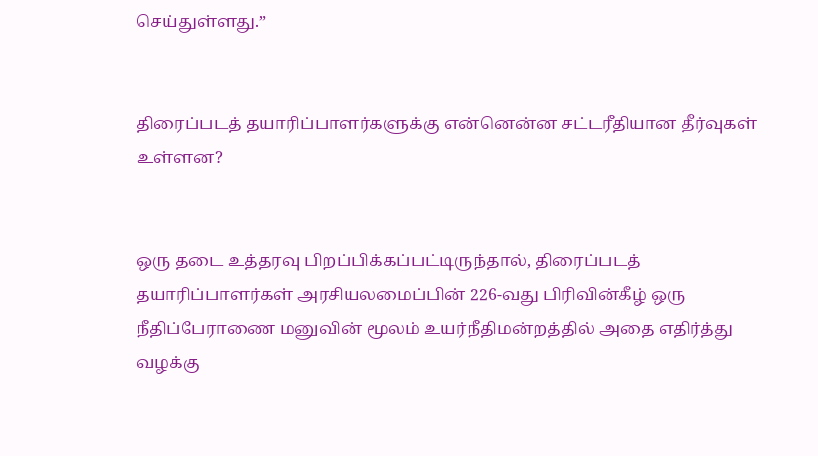செய்துள்ளது.”


திரைப்படத் தயாரிப்பாளர்களுக்கு என்னென்ன சட்டரீதியான தீர்வுகள் உள்ளன?


ஒரு தடை உத்தரவு பிறப்பிக்கப்பட்டிருந்தால், திரைப்படத் தயாரிப்பாளர்கள் அரசியலமைப்பின் 226-வது பிரிவின்கீழ் ஒரு நீதிப்பேராணை மனுவின் மூலம் உயர்நீதிமன்றத்தில் அதை எதிர்த்து வழக்கு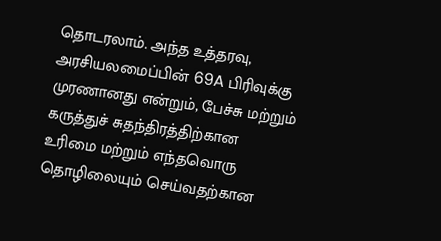தொடரலாம். அந்த உத்தரவு, அரசியலமைப்பின் 69A பிரிவுக்கு முரணானது என்றும், பேச்சு மற்றும் கருத்துச் சுதந்திரத்திற்கான உரிமை மற்றும் எந்தவொரு தொழிலையும் செய்வதற்கான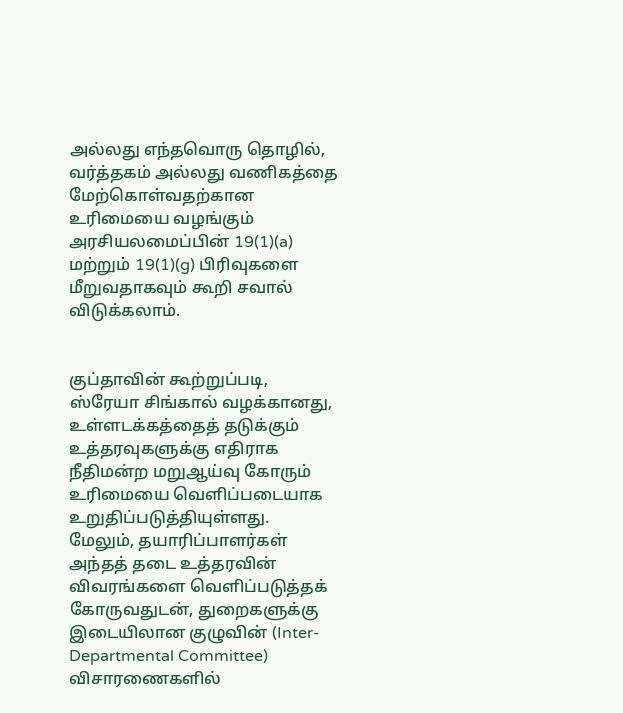அல்லது எந்தவொரு தொழில், வர்த்தகம் அல்லது வணிகத்தை மேற்கொள்வதற்கான உரிமையை வழங்கும் அரசியலமைப்பின் 19(1)(a) மற்றும் 19(1)(g) பிரிவுகளை மீறுவதாகவும் கூறி சவால் விடுக்கலாம்.


குப்தாவின் கூற்றுப்படி, ஸ்ரேயா சிங்கால் வழக்கானது, உள்ளடக்கத்தைத் தடுக்கும் உத்தரவுகளுக்கு எதிராக நீதிமன்ற மறுஆய்வு கோரும் உரிமையை வெளிப்படையாக உறுதிப்படுத்தியுள்ளது. மேலும், தயாரிப்பாளர்கள் அந்தத் தடை உத்தரவின் விவரங்களை வெளிப்படுத்தக் கோருவதுடன், துறைகளுக்கு இடையிலான குழுவின் (Inter-Departmental Committee) விசாரணைகளில்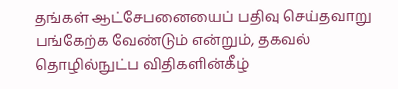தங்கள் ஆட்சேபனையைப் பதிவு செய்தவாறு பங்கேற்க வேண்டும் என்றும், தகவல் தொழில்நுட்ப விதிகளின்கீழ்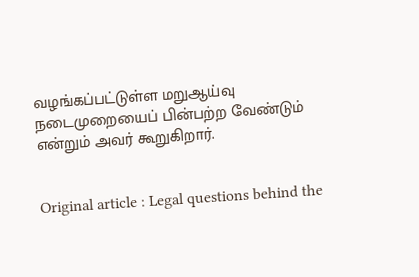வழங்கப்பட்டுள்ள மறுஆய்வு நடைமுறையைப் பின்பற்ற வேண்டும் என்றும் அவர் கூறுகிறார்.


Original article : Legal questions behind the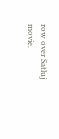row over Satluj movie.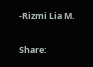-Rizmi Lia M.

Share: